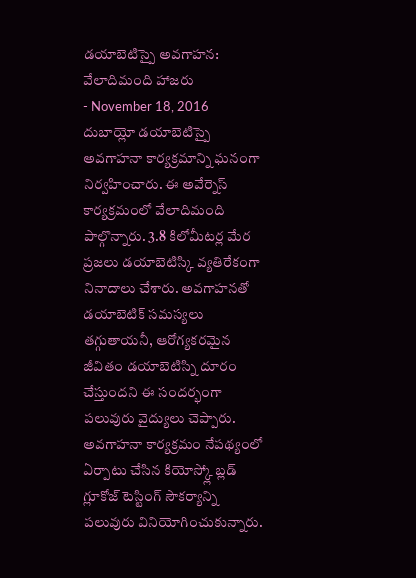డయాబెటిస్పై అవగాహన: వేలాదిమంది హాజరు
- November 18, 2016
దుబాయ్లో డయాబెటిస్పై అవగాహనా కార్యక్రమాన్ని ఘనంగా నిర్వహించారు. ఈ అవేర్నెస్ కార్యక్రమంలో వేలాదిమంది పాల్గొన్నారు. 3.8 కిలోమీటర్ల మేర ప్రజలు డయాబెటిస్కి వ్యతిరేకంగా నినాదాలు చేశారు. అవగాహనతో డయాబెటిక్ సమస్యలు తగ్గుతాయనీ, ఆరోగ్యకరమైన జీవితం డయాబెటిస్ని దూరం చేస్తుందని ఈ సందర్భంగా పలువురు వైద్యులు చెప్పారు. అవగాహనా కార్యక్రమం నేపథ్యంలో ఏర్పాటు చేసిన కియోస్క్లో బ్లడ్ గ్లూకోజ్ టెస్టింగ్ సౌకర్యాన్ని పలువురు వినియోగించుకున్నారు.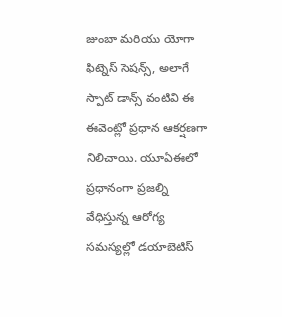జుంబా మరియు యోగా ఫిట్నెస్ సెషన్స్, అలాగే స్పాట్ డాన్స్ వంటివి ఈ ఈవెంట్లో ప్రధాన ఆకర్షణగా నిలిచాయి. యూఏఈలో ప్రధానంగా ప్రజల్ని వేధిస్తున్న ఆరోగ్య సమస్యల్లో డయాబెటిస్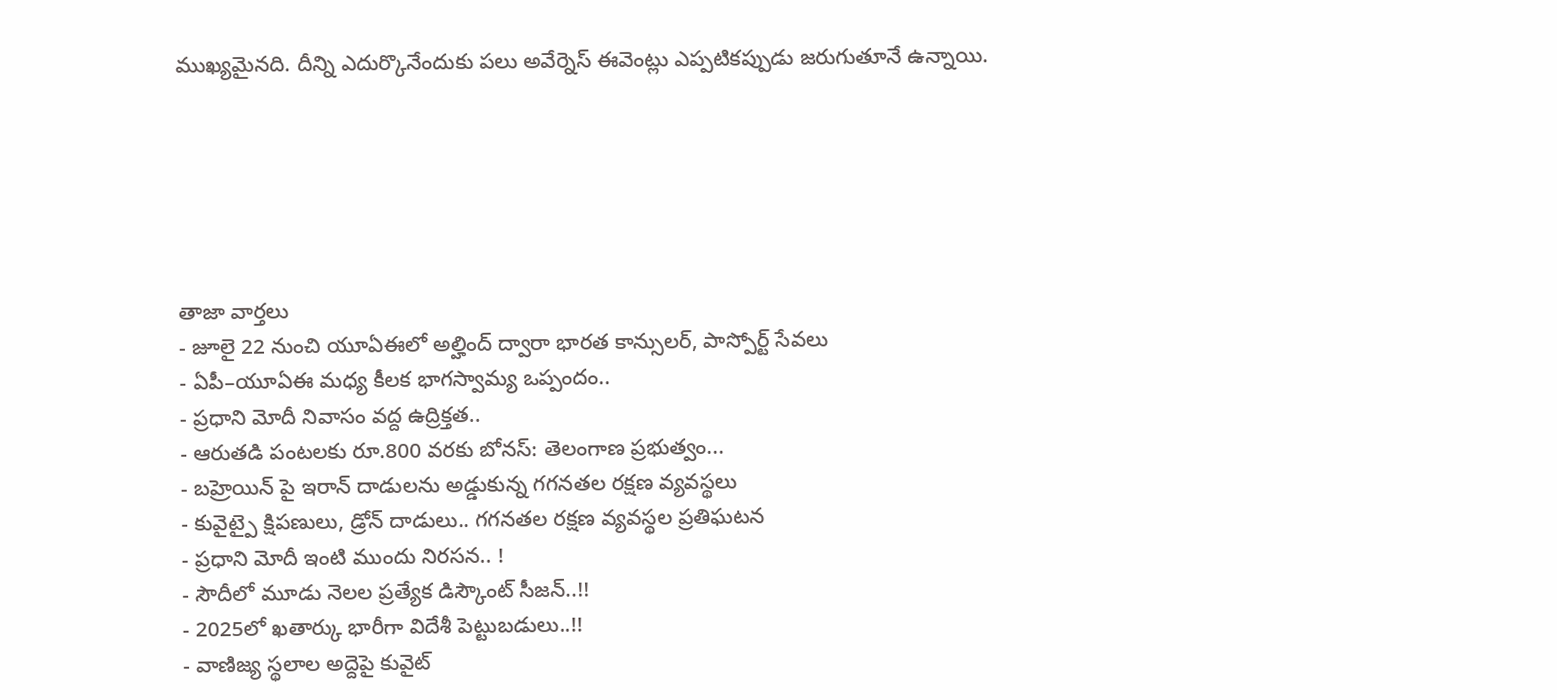ముఖ్యమైనది. దీన్ని ఎదుర్కొనేందుకు పలు అవేర్నెస్ ఈవెంట్లు ఎప్పటికప్పుడు జరుగుతూనే ఉన్నాయి.






తాజా వార్తలు
- జూలై 22 నుంచి యూఏఈలో అల్హింద్ ద్వారా భారత కాన్సులర్, పాస్పోర్ట్ సేవలు
- ఏపీ–యూఏఈ మధ్య కీలక భాగస్వామ్య ఒప్పందం..
- ప్రధాని మోదీ నివాసం వద్ద ఉద్రిక్తత..
- ఆరుతడి పంటలకు రూ.800 వరకు బోనస్: తెలంగాణ ప్రభుత్వం...
- బహ్రెయిన్ పై ఇరాన్ దాడులను అడ్డుకున్న గగనతల రక్షణ వ్యవస్థలు
- కువైట్పై క్షిపణులు, డ్రోన్ దాడులు.. గగనతల రక్షణ వ్యవస్థల ప్రతిఘటన
- ప్రధాని మోదీ ఇంటి ముందు నిరసన.. !
- సౌదీలో మూడు నెలల ప్రత్యేక డిస్కౌంట్ సీజన్..!!
- 2025లో ఖతార్కు భారీగా విదేశీ పెట్టుబడులు..!!
- వాణిజ్య స్థలాల అద్దెపై కువైట్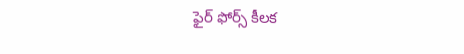ఫైర్ ఫోర్స్ కీలక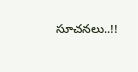సూచనలు..!!